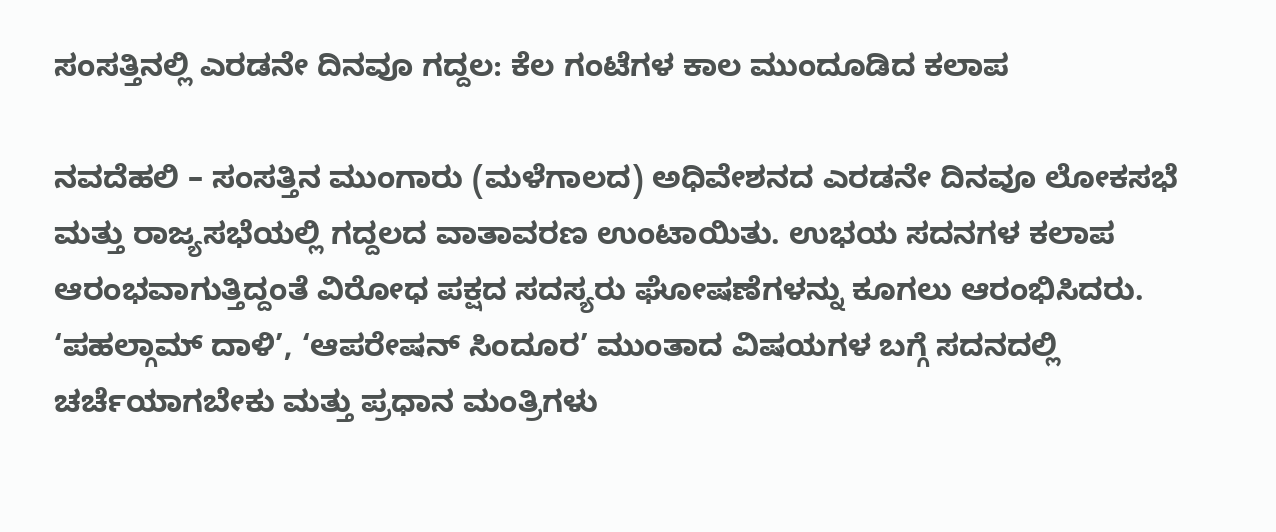ಸಂಸತ್ತಿನಲ್ಲಿ ಎರಡನೇ ದಿನವೂ ಗದ್ದಲ: ಕೆಲ ಗಂಟೆಗಳ ಕಾಲ ಮುಂದೂಡಿದ ಕಲಾಪ

ನವದೆಹಲಿ – ಸಂಸತ್ತಿನ ಮುಂಗಾರು (ಮಳೆಗಾಲದ) ಅಧಿವೇಶನದ ಎರಡನೇ ದಿನವೂ ಲೋಕಸಭೆ ಮತ್ತು ರಾಜ್ಯಸಭೆಯಲ್ಲಿ ಗದ್ದಲದ ವಾತಾವರಣ ಉಂಟಾಯಿತು. ಉಭಯ ಸದನಗಳ ಕಲಾಪ ಆರಂಭವಾಗುತ್ತಿದ್ದಂತೆ ವಿರೋಧ ಪಕ್ಷದ ಸದಸ್ಯರು ಘೋಷಣೆಗಳನ್ನು ಕೂಗಲು ಆರಂಭಿಸಿದರು. ‘ಪಹಲ್ಗಾಮ್ ದಾಳಿ’, ‘ಆಪರೇಷನ್ ಸಿಂದೂರ’ ಮುಂತಾದ ವಿಷಯಗಳ ಬಗ್ಗೆ ಸದನದಲ್ಲಿ ಚರ್ಚೆಯಾಗಬೇಕು ಮತ್ತು ಪ್ರಧಾನ ಮಂತ್ರಿಗಳು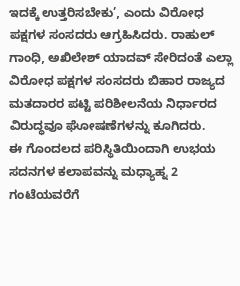ಇದಕ್ಕೆ ಉತ್ತರಿಸಬೇಕು’, ಎಂದು ವಿರೋಧ ಪಕ್ಷಗಳ ಸಂಸದರು ಆಗ್ರಹಿಸಿದರು. ರಾಹುಲ್ ಗಾಂಧಿ, ಅಖಿಲೇಶ್ ಯಾದವ್ ಸೇರಿದಂತೆ ಎಲ್ಲಾ ವಿರೋಧ ಪಕ್ಷಗಳ ಸಂಸದರು ಬಿಹಾರ ರಾಜ್ಯದ ಮತದಾರರ ಪಟ್ಟಿ ಪರಿಶೀಲನೆಯ ನಿರ್ಧಾರದ ವಿರುದ್ಧವೂ ಘೋಷಣೆಗಳನ್ನು ಕೂಗಿದರು.
ಈ ಗೊಂದಲದ ಪರಿಸ್ಥಿತಿಯಿಂದಾಗಿ ಉಭಯ ಸದನಗಳ ಕಲಾಪವನ್ನು ಮಧ್ಯಾಹ್ನ 2 ಗಂಟೆಯವರೆಗೆ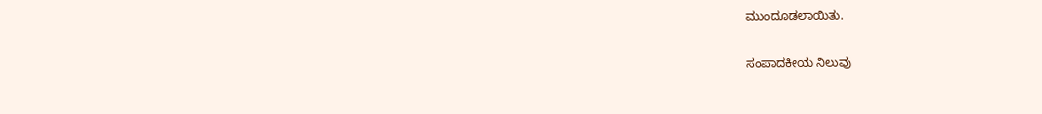ಮುಂದೂಡಲಾಯಿತು.

ಸಂಪಾದಕೀಯ ನಿಲುವು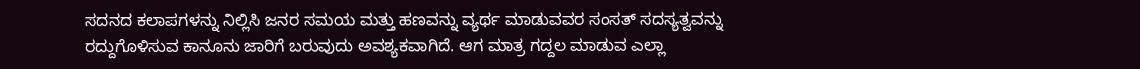ಸದನದ ಕಲಾಪಗಳನ್ನು ನಿಲ್ಲಿಸಿ ಜನರ ಸಮಯ ಮತ್ತು ಹಣವನ್ನು ವ್ಯರ್ಥ ಮಾಡುವವರ ಸಂಸತ್ ಸದಸ್ಯತ್ವವನ್ನು ರದ್ದುಗೊಳಿಸುವ ಕಾನೂನು ಜಾರಿಗೆ ಬರುವುದು ಅವಶ್ಯಕವಾಗಿದೆ. ಆಗ ಮಾತ್ರ ಗದ್ದಲ ಮಾಡುವ ಎಲ್ಲಾ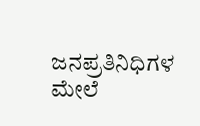ಜನಪ್ರತಿನಿಧಿಗಳ ಮೇಲೆ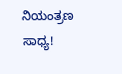ನಿಯಂತ್ರಣ ಸಾಧ್ಯ!